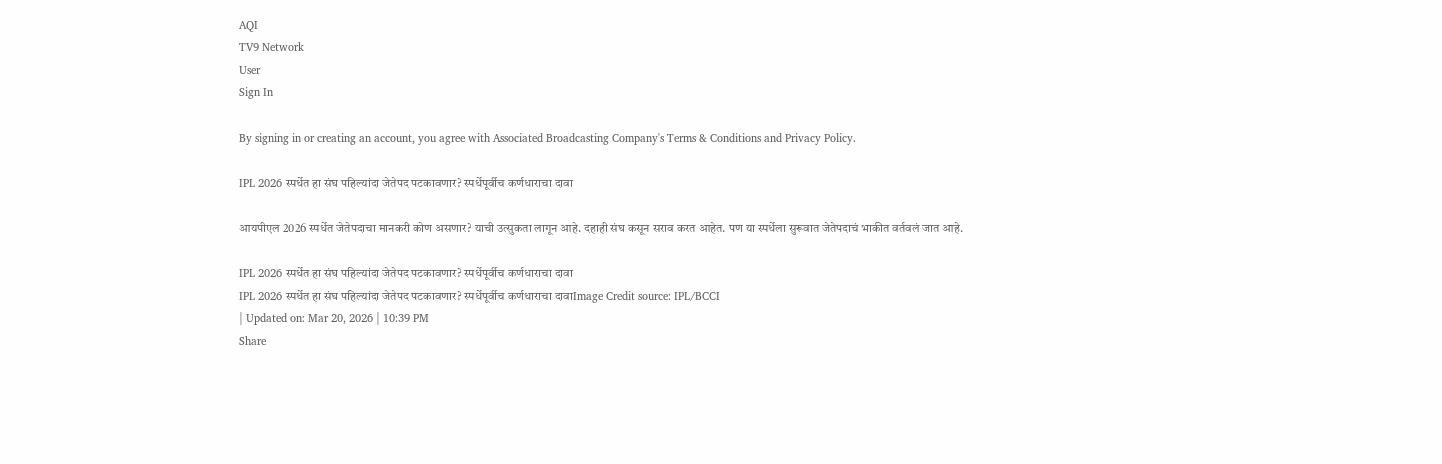AQI
TV9 Network
User
Sign In

By signing in or creating an account, you agree with Associated Broadcasting Company's Terms & Conditions and Privacy Policy.

IPL 2026 स्पर्धेत हा संघ पहिल्यांदा जेतेपद पटकावणार? स्पर्धेपूर्वीच कर्णधाराचा दावा

आयपीएल 2026 स्पर्धेत जेतेपदाचा मानकरी कोण असणार? याची उत्सुकता लागून आहे. दहाही संघ कसून सराव करत आहेत. पण या स्पर्धेला सुरूवात जेतेपदाचं भाकीत वर्तवलं जात आहे.

IPL 2026 स्पर्धेत हा संघ पहिल्यांदा जेतेपद पटकावणार? स्पर्धेपूर्वीच कर्णधाराचा दावा
IPL 2026 स्पर्धेत हा संघ पहिल्यांदा जेतेपद पटकावणार? स्पर्धेपूर्वीच कर्णधाराचा दावाImage Credit source: IPL/BCCI
| Updated on: Mar 20, 2026 | 10:39 PM
Share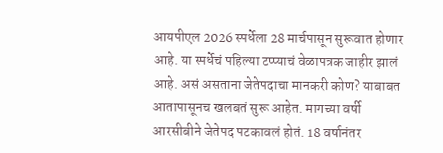आयपीएल 2026 स्पर्धेला 28 मार्चपासून सुरूवात होणार आहे. या स्पर्धेचं पहिल्या टप्प्याचं वेळापत्रक जाहीर झालं आहे. असं असताना जेतेपदाचा मानकरी कोण? याबाबत आतापासूनच खलबतं सुरू आहेत. मागच्या वर्षी आरसीबीने जेतेपद पटकावलं होतं. 18 वर्षानंतर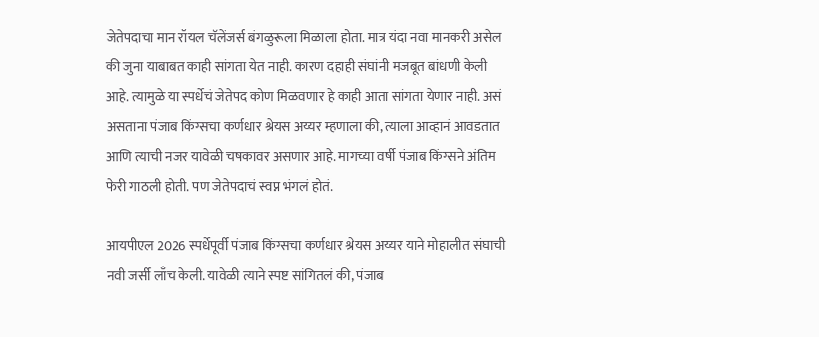जेतेपदाचा मान रॉयल चॅलेंजर्स बंगळुरूला मिळाला होता. मात्र यंदा नवा मानकरी असेल की जुना याबाबत काही सांगता येत नाही. कारण दहाही संघांनी मजबूत बांधणी केली आहे. त्यामुळे या स्पर्धेचं जेतेपद कोण मिळवणार हे काही आता सांगता येणार नाही. असं असताना पंजाब किंग्सचा कर्णधार श्रेयस अय्यर म्हणाला की, त्याला आव्हानं आवडतात आणि त्याची नजर यावेळी चषकावर असणार आहे. मागच्या वर्षी पंजाब किंग्सने अंतिम फेरी गाठली होती. पण जेतेपदाचं स्वप्न भंगलं होतं.

आयपीएल 2026 स्पर्धेपूर्वी पंजाब किंग्सचा कर्णधार श्रेयस अय्यर याने मोहालीत संघाची नवी जर्सी लाँच केली. यावेळी त्याने स्पष्ट सांगितलं की, पंजाब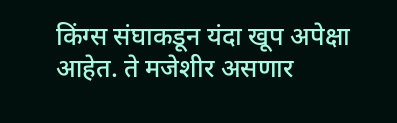किंग्स संघाकडून यंदा खूप अपेक्षा आहेत. ते मजेशीर असणार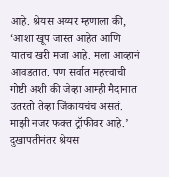आहे. श्रेयस अय्यर म्हणाला की, ‘आशा खूप जास्त आहेत आणि यातच खरी मजा आहे. मला आव्हानं आवडतात. पण सर्वात महत्त्वाची गोष्टी अशी की जेव्हा आम्ही मैदानात उतरतो तेव्हा जिंकायचंच असतं. माझी नजर फक्त ट्रॉफीवर आहे.’ दुखापतीनंतर श्रेयस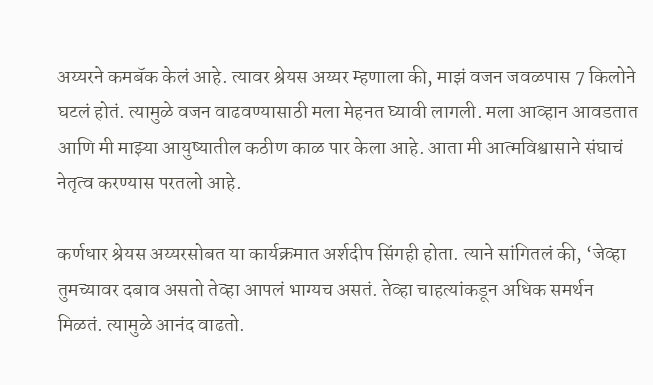अय्यरने कमबॅक केलं आहे. त्यावर श्रेयस अय्यर म्हणाला की, माझं वजन जवळपास 7 किलोने घटलं होतं. त्यामुळे वजन वाढवण्यासाठी मला मेहनत घ्यावी लागली. मला आव्हान आवडतात आणि मी माझ्या आयुष्यातील कठीण काळ पार केला आहे. आता मी आत्मविश्वासाने संघाचं नेतृत्व करण्यास परतलो आहे.

कर्णधार श्रेयस अय्यरसोबत या कार्यक्रमात अर्शदीप सिंगही होता. त्याने सांगितलं की, ‘जेव्हा तुमच्यावर दबाव असतो तेव्हा आपलं भाग्यच असतं. तेव्हा चाहत्यांकडून अधिक समर्थन मिळतं. त्यामुळे आनंद वाढतो.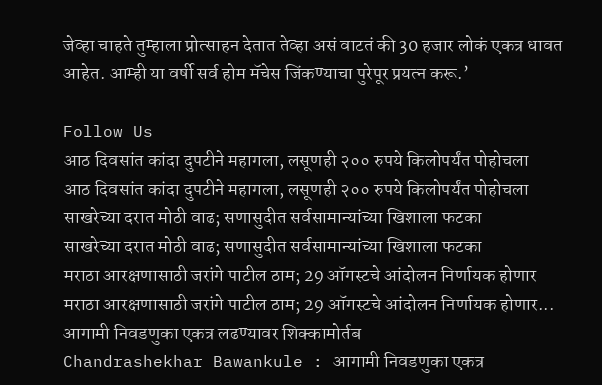जेव्हा चाहते तुम्हाला प्रोत्साहन देतात तेव्हा असं वाटतं की 30 हजार लोकं एकत्र धावत आहेत. आम्ही या वर्षी सर्व होम मॅचेस जिंकण्याचा पुरेपूर प्रयत्न करू.’

Follow Us
आठ दिवसांत कांदा दुपटीने महागला, लसूणही २०० रुपये किलोपर्यंत पोहोचला
आठ दिवसांत कांदा दुपटीने महागला, लसूणही २०० रुपये किलोपर्यंत पोहोचला
साखरेच्या दरात मोठी वाढ; सणासुदीत सर्वसामान्यांच्या खिशाला फटका
साखरेच्या दरात मोठी वाढ; सणासुदीत सर्वसामान्यांच्या खिशाला फटका
मराठा आरक्षणासाठी जरांगे पाटील ठाम; 29 ऑगस्टचे आंदोलन निर्णायक होणार
मराठा आरक्षणासाठी जरांगे पाटील ठाम; 29 ऑगस्टचे आंदोलन निर्णायक होणार...
आगामी निवडणुका एकत्र लढण्यावर शिक्कामोर्तब
Chandrashekhar Bawankule : आगामी निवडणुका एकत्र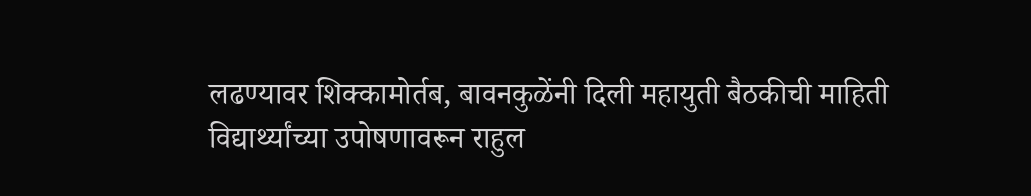लढण्यावर शिक्कामोर्तब, बावनकुळेंनी दिली महायुती बैठकीची माहिती
विद्यार्थ्यांच्या उपोषणावरून राहुल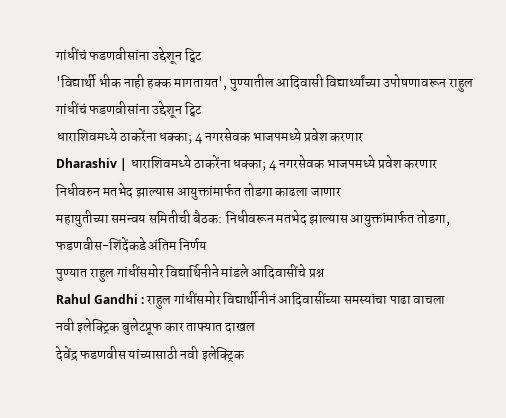गांधींचं फडणवीसांना उद्देशून ट्विट
'विद्यार्थी भीक नाही हक्क मागतायत', पुण्यातील आदिवासी विद्यार्थ्यांच्या उपोषणावरून राहुल गांधींचं फडणवीसांना उद्देशून ट्विट
धाराशिवमध्ये ठाकरेंना धक्का; 4 नगरसेवक भाजपमध्ये प्रवेश करणार
Dharashiv | धाराशिवमध्ये ठाकरेंना धक्का; 4 नगरसेवक भाजपमध्ये प्रवेश करणार
निधीवरुन मतभेद झाल्यास आयुक्तांमार्फत तोडगा काढला जाणार
महायुतीच्या समन्वय समितीची बैठक: निधीवरून मतभेद झाल्यास आयुक्तांमार्फत तोडगा, फडणवीस-शिंदेंकडे अंतिम निर्णय
पुण्यात राहुल गांधींसमोर विद्यार्थिनीने मांडले आदिवासींचे प्रश्न
Rahul Gandhi : राहुल गांधींसमोर विद्यार्थीनीनं आदिवासींच्या समस्यांचा पाढा वाचला
नवी इलेक्ट्रिक बुलेटप्रूफ कार ताफ्यात दाखल
देवेंद्र फडणवीस यांच्यासाठी नवी इलेक्ट्रिक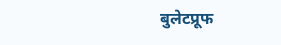बुलेटप्रूफ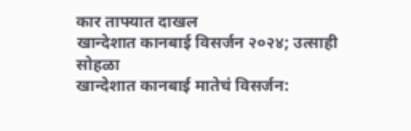कार ताफ्यात दाखल
खान्देशात कानबाई विसर्जन २०२४; उत्साही सोहळा
खान्देशात कानबाई मातेचं विसर्जन: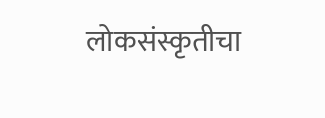लोकसंस्कृतीचा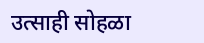उत्साही सोहळा